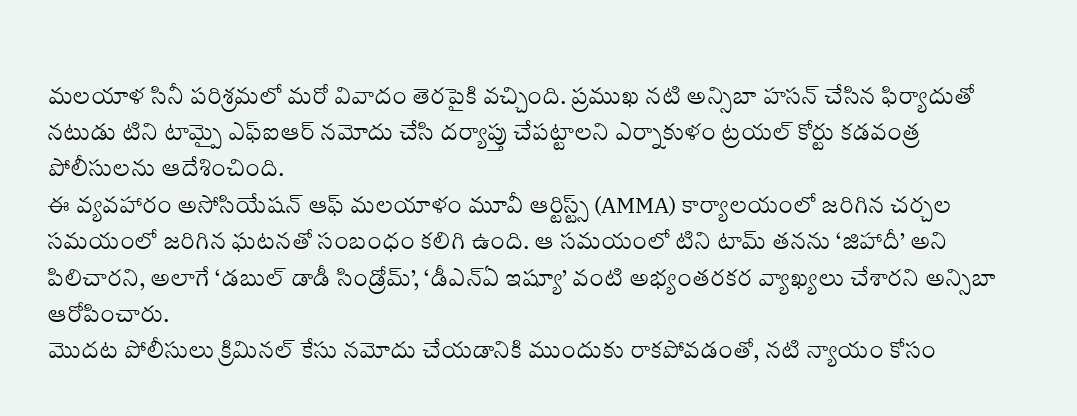మలయాళ సినీ పరిశ్రమలో మరో వివాదం తెరపైకి వచ్చింది. ప్రముఖ నటి అన్సిబా హసన్ చేసిన ఫిర్యాదుతో నటుడు టిని టామ్పై ఎఫ్ఐఆర్ నమోదు చేసి దర్యాప్తు చేపట్టాలని ఎర్నాకుళం ట్రయల్ కోర్టు కడవంత్ర పోలీసులను ఆదేశించింది.
ఈ వ్యవహారం అసోసియేషన్ ఆఫ్ మలయాళం మూవీ ఆర్టిస్ట్స్ (AMMA) కార్యాలయంలో జరిగిన చర్చల సమయంలో జరిగిన ఘటనతో సంబంధం కలిగి ఉంది. ఆ సమయంలో టిని టామ్ తనను ‘జిహాదీ’ అని పిలిచారని, అలాగే ‘డబుల్ డాడీ సిండ్రోమ్’, ‘డీఎన్ఏ ఇష్యూ’ వంటి అభ్యంతరకర వ్యాఖ్యలు చేశారని అన్సిబా ఆరోపించారు.
మొదట పోలీసులు క్రిమినల్ కేసు నమోదు చేయడానికి ముందుకు రాకపోవడంతో, నటి న్యాయం కోసం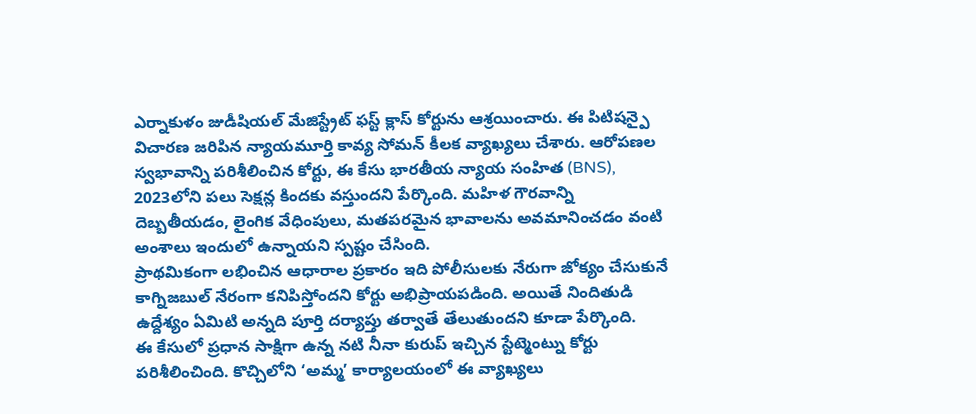ఎర్నాకుళం జుడీషియల్ మేజిస్ట్రేట్ ఫస్ట్ క్లాస్ కోర్టును ఆశ్రయించారు. ఈ పిటిషన్పై విచారణ జరిపిన న్యాయమూర్తి కావ్య సోమన్ కీలక వ్యాఖ్యలు చేశారు. ఆరోపణల స్వభావాన్ని పరిశీలించిన కోర్టు, ఈ కేసు భారతీయ న్యాయ సంహిత (BNS), 2023లోని పలు సెక్షన్ల కిందకు వస్తుందని పేర్కొంది. మహిళ గౌరవాన్ని దెబ్బతీయడం, లైంగిక వేధింపులు, మతపరమైన భావాలను అవమానించడం వంటి అంశాలు ఇందులో ఉన్నాయని స్పష్టం చేసింది.
ప్రాథమికంగా లభించిన ఆధారాల ప్రకారం ఇది పోలీసులకు నేరుగా జోక్యం చేసుకునే కాగ్నిజబుల్ నేరంగా కనిపిస్తోందని కోర్టు అభిప్రాయపడింది. అయితే నిందితుడి ఉద్దేశ్యం ఏమిటి అన్నది పూర్తి దర్యాప్తు తర్వాతే తేలుతుందని కూడా పేర్కొంది.
ఈ కేసులో ప్రధాన సాక్షిగా ఉన్న నటి నీనా కురుప్ ఇచ్చిన స్టేట్మెంట్ను కోర్టు పరిశీలించింది. కొచ్చిలోని ‘అమ్మ’ కార్యాలయంలో ఈ వ్యాఖ్యలు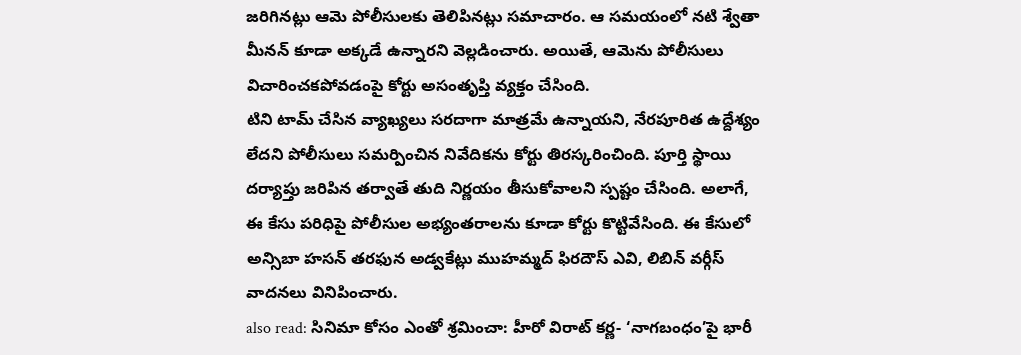జరిగినట్లు ఆమె పోలీసులకు తెలిపినట్లు సమాచారం. ఆ సమయంలో నటి శ్వేతా మీనన్ కూడా అక్కడే ఉన్నారని వెల్లడించారు. అయితే, ఆమెను పోలీసులు విచారించకపోవడంపై కోర్టు అసంతృప్తి వ్యక్తం చేసింది.
టిని టామ్ చేసిన వ్యాఖ్యలు సరదాగా మాత్రమే ఉన్నాయని, నేరపూరిత ఉద్దేశ్యం లేదని పోలీసులు సమర్పించిన నివేదికను కోర్టు తిరస్కరించింది. పూర్తి స్థాయి దర్యాప్తు జరిపిన తర్వాతే తుది నిర్ణయం తీసుకోవాలని స్పష్టం చేసింది. అలాగే, ఈ కేసు పరిధిపై పోలీసుల అభ్యంతరాలను కూడా కోర్టు కొట్టివేసింది. ఈ కేసులో అన్సిబా హసన్ తరఫున అడ్వకేట్లు ముహమ్మద్ ఫిరదౌస్ ఎవి, లిబిన్ వర్గీస్ వాదనలు వినిపించారు.
also read: సినిమా కోసం ఎంతో శ్రమించా: హీరో విరాట్ కర్ణ- ‘నాగబంధం’పై భారీ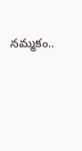నమ్మకం..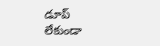డూప్ లేకుండా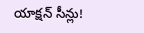యాక్షన్ సీన్లు!